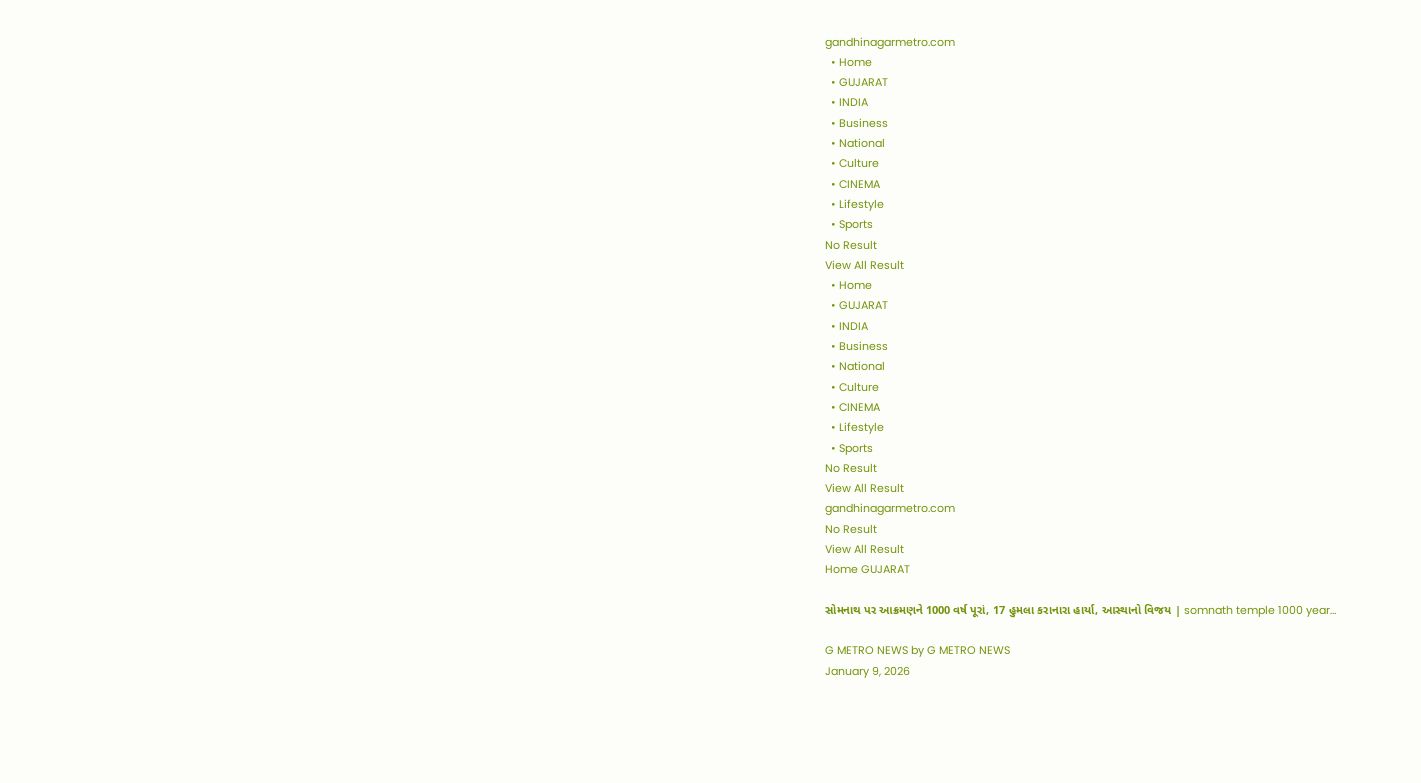gandhinagarmetro.com
  • Home
  • GUJARAT
  • INDIA
  • Business
  • National
  • Culture
  • CINEMA
  • Lifestyle
  • Sports
No Result
View All Result
  • Home
  • GUJARAT
  • INDIA
  • Business
  • National
  • Culture
  • CINEMA
  • Lifestyle
  • Sports
No Result
View All Result
gandhinagarmetro.com
No Result
View All Result
Home GUJARAT

સોમનાથ પર આક્રમણને 1000 વર્ષ પૂરાં, 17 હુમલા કરાનારા હાર્યા, આસ્થાનો વિજય | somnath temple 1000 year…

G METRO NEWS by G METRO NEWS
January 9, 2026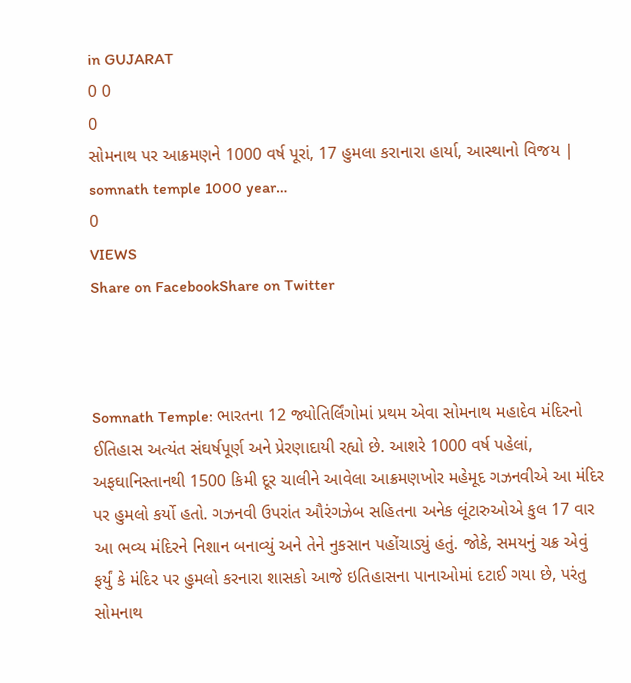in GUJARAT
0 0
0
સોમનાથ પર આક્રમણને 1000 વર્ષ પૂરાં, 17 હુમલા કરાનારા હાર્યા, આસ્થાનો વિજય | somnath temple 1000 year…
0
VIEWS
Share on FacebookShare on Twitter



Somnath Temple: ભારતના 12 જ્યોતિર્લિંગોમાં પ્રથમ એવા સોમનાથ મહાદેવ મંદિરનો ઈતિહાસ અત્યંત સંઘર્ષપૂર્ણ અને પ્રેરણાદાયી રહ્યો છે. આશરે 1000 વર્ષ પહેલાં, અફઘાનિસ્તાનથી 1500 કિમી દૂર ચાલીને આવેલા આક્રમણખોર મહેમૂદ ગઝનવીએ આ મંદિર પર હુમલો કર્યો હતો. ગઝનવી ઉપરાંત ઔરંગઝેબ સહિતના અનેક લૂંટારુઓએ કુલ 17 વાર આ ભવ્ય મંદિરને નિશાન બનાવ્યું અને તેને નુકસાન પહોંચાડ્યું હતું. જોકે, સમયનું ચક્ર એવું ફર્યું કે મંદિર પર હુમલો કરનારા શાસકો આજે ઇતિહાસના પાનાઓમાં દટાઈ ગયા છે, પરંતુ સોમનાથ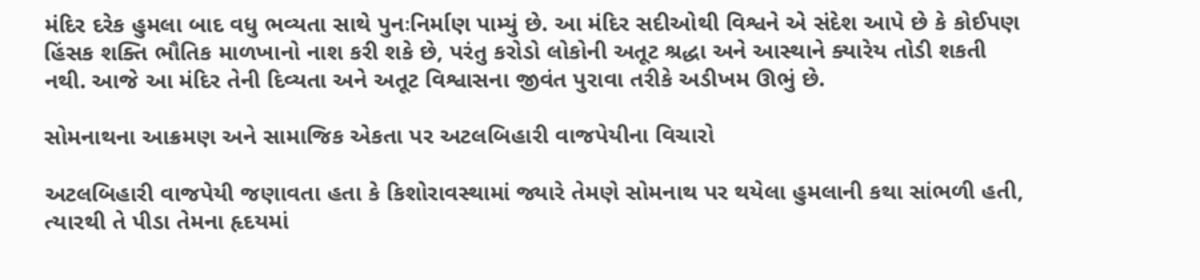મંદિર દરેક હુમલા બાદ વધુ ભવ્યતા સાથે પુનઃનિર્માણ પામ્યું છે. આ મંદિર સદીઓથી વિશ્વને એ સંદેશ આપે છે કે કોઈપણ હિંસક શક્તિ ભૌતિક માળખાનો નાશ કરી શકે છે, પરંતુ કરોડો લોકોની અતૂટ શ્રદ્ધા અને આસ્થાને ક્યારેય તોડી શકતી નથી. આજે આ મંદિર તેની દિવ્યતા અને અતૂટ વિશ્વાસના જીવંત પુરાવા તરીકે અડીખમ ઊભું છે.

સોમનાથના આક્રમણ અને સામાજિક એકતા પર અટલબિહારી વાજપેયીના વિચારો

અટલબિહારી વાજપેયી જણાવતા હતા કે કિશોરાવસ્થામાં જ્યારે તેમણે સોમનાથ પર થયેલા હુમલાની કથા સાંભળી હતી, ત્યારથી તે પીડા તેમના હૃદયમાં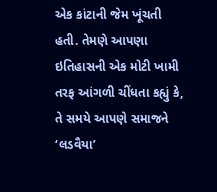એક કાંટાની જેમ ખૂંચતી હતી. તેમણે આપણા ઇતિહાસની એક મોટી ખામી તરફ આંગળી ચીંધતા કહ્યું કે, તે સમયે આપણે સમાજને ‘લડવૈયા’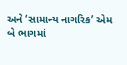અને ‘સામાન્ય નાગરિક’ એમ બે ભાગમાં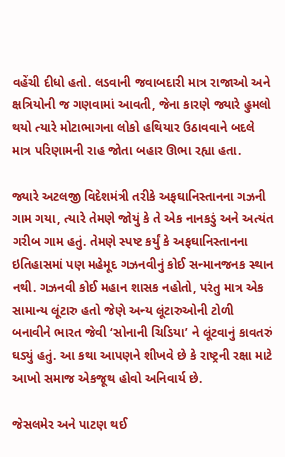વહેંચી દીધો હતો. લડવાની જવાબદારી માત્ર રાજાઓ અને ક્ષત્રિયોની જ ગણવામાં આવતી, જેના કારણે જ્યારે હુમલો થયો ત્યારે મોટાભાગના લોકો હથિયાર ઉઠાવવાને બદલે માત્ર પરિણામની રાહ જોતા બહાર ઊભા રહ્યા હતા.

જ્યારે અટલજી વિદેશમંત્રી તરીકે અફઘાનિસ્તાનના ગઝની ગામ ગયા, ત્યારે તેમણે જોયું કે તે એક નાનકડું અને અત્યંત ગરીબ ગામ હતું. તેમણે સ્પષ્ટ કર્યું કે અફઘાનિસ્તાનના ઇતિહાસમાં પણ મહેમૂદ ગઝનવીનું કોઈ સન્માનજનક સ્થાન નથી. ગઝનવી કોઈ મહાન શાસક નહોતો, પરંતુ માત્ર એક સામાન્ય લૂંટારુ હતો જેણે અન્ય લૂંટારુઓની ટોળી બનાવીને ભારત જેવી ‘સોનાની ચિડિયા’ ને લૂંટવાનું કાવતરું ઘડ્યું હતું. આ કથા આપણને શીખવે છે કે રાષ્ટ્રની રક્ષા માટે આખો સમાજ એકજૂથ હોવો અનિવાર્ય છે.

જેસલમેર અને પાટણ થઈ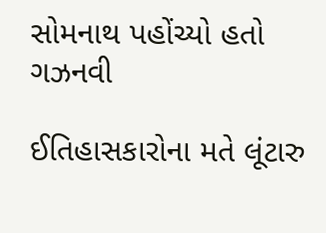સોમનાથ પહોંચ્યો હતો ગઝનવી

ઈતિહાસકારોના મતે લૂંટારુ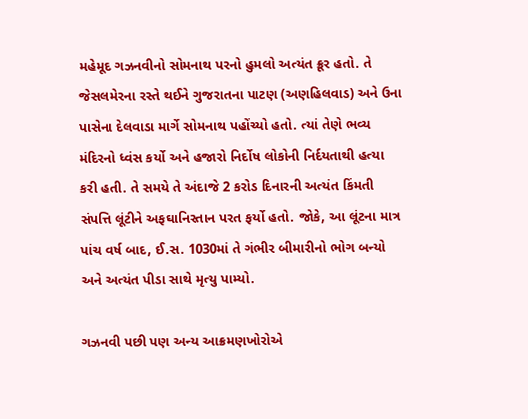મહેમૂદ ગઝનવીનો સોમનાથ પરનો હુમલો અત્યંત ક્રૂર હતો. તે જેસલમેરના રસ્તે થઈને ગુજરાતના પાટણ (અણહિલવાડ) અને ઉના પાસેના દેલવાડા માર્ગે સોમનાથ પહોંચ્યો હતો. ત્યાં તેણે ભવ્ય મંદિરનો ધ્વંસ કર્યો અને હજારો નિર્દોષ લોકોની નિર્દયતાથી હત્યા કરી હતી. તે સમયે તે અંદાજે 2 કરોડ દિનારની અત્યંત કિંમતી સંપત્તિ લૂંટીને અફઘાનિસ્તાન પરત ફર્યો હતો. જોકે, આ લૂંટના માત્ર પાંચ વર્ષ બાદ, ઈ.સ. 1030માં તે ગંભીર બીમારીનો ભોગ બન્યો અને અત્યંત પીડા સાથે મૃત્યુ પામ્યો.

ગઝનવી પછી પણ અન્ય આક્રમણખોરોએ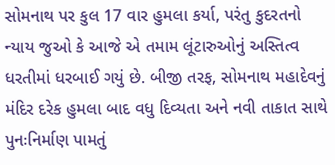સોમનાથ પર કુલ 17 વાર હુમલા કર્યા, પરંતુ કુદરતનો ન્યાય જુઓ કે આજે એ તમામ લૂંટારુઓનું અસ્તિત્વ ધરતીમાં ધરબાઈ ગયું છે. બીજી તરફ, સોમનાથ મહાદેવનું મંદિર દરેક હુમલા બાદ વધુ દિવ્યતા અને નવી તાકાત સાથે પુનઃનિર્માણ પામતું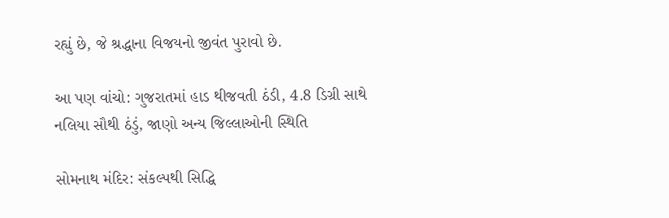રહ્યું છે, જે શ્રદ્ધાના વિજયનો જીવંત પુરાવો છે.

આ પણ વાંચો: ગુજરાતમાં હાડ થીજવતી ઠંડી, 4.8 ડિગ્રી સાથે નલિયા સૌથી ઠંડું, જાણો અન્ય જિલ્લાઓની સ્થિતિ

સોમનાથ મંદિર: સંકલ્પથી સિદ્ધિ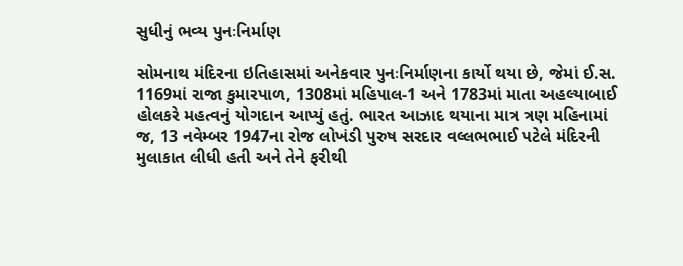સુધીનું ભવ્ય પુનઃનિર્માણ

સોમનાથ મંદિરના ઇતિહાસમાં અનેકવાર પુનઃનિર્માણના કાર્યો થયા છે, જેમાં ઈ.સ. 1169માં રાજા કુમારપાળ, 1308માં મહિપાલ-1 અને 1783માં માતા અહલ્યાબાઈ હોલકરે મહત્વનું યોગદાન આપ્યું હતું. ભારત આઝાદ થયાના માત્ર ત્રણ મહિનામાં જ, 13 નવેમ્બર 1947ના રોજ લોખંડી પુરુષ સરદાર વલ્લભભાઈ પટેલે મંદિરની મુલાકાત લીધી હતી અને તેને ફરીથી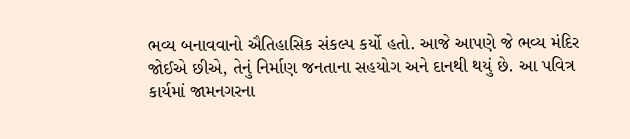ભવ્ય બનાવવાનો ઐતિહાસિક સંકલ્પ કર્યો હતો. આજે આપણે જે ભવ્ય મંદિર જોઈએ છીએ, તેનું નિર્માણ જનતાના સહયોગ અને દાનથી થયું છે. આ પવિત્ર કાર્યમાં જામનગરના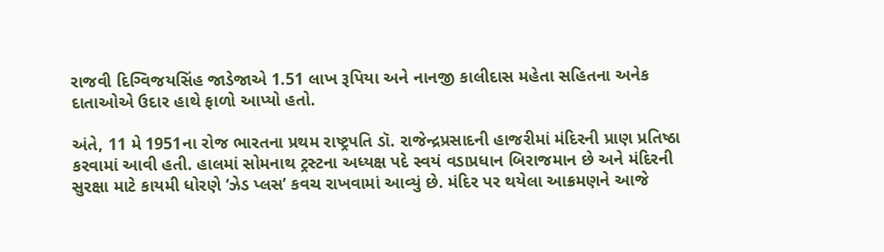રાજવી દિગ્વિજયસિંહ જાડેજાએ 1.51 લાખ રૂપિયા અને નાનજી કાલીદાસ મહેતા સહિતના અનેક દાતાઓએ ઉદાર હાથે ફાળો આપ્યો હતો.

અંતે, 11 મે 1951ના રોજ ભારતના પ્રથમ રાષ્ટ્રપતિ ડૉ. રાજેન્દ્રપ્રસાદની હાજરીમાં મંદિરની પ્રાણ પ્રતિષ્ઠા કરવામાં આવી હતી. હાલમાં સોમનાથ ટ્રસ્ટના અધ્યક્ષ પદે સ્વયં વડાપ્રધાન બિરાજમાન છે અને મંદિરની સુરક્ષા માટે કાયમી ધોરણે ‘ઝેડ પ્લસ’ કવચ રાખવામાં આવ્યું છે. મંદિર પર થયેલા આક્રમણને આજે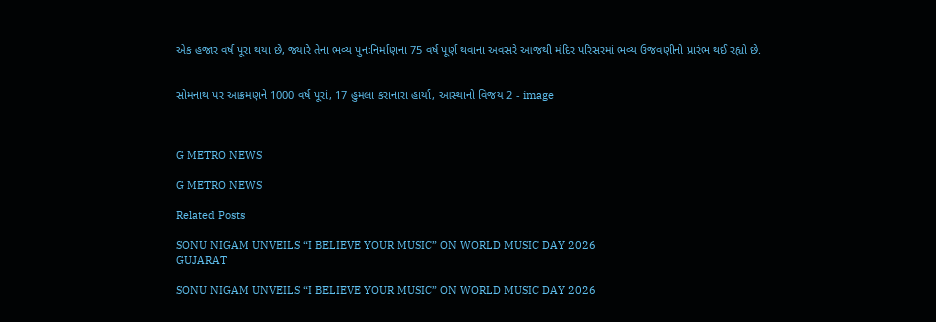એક હજાર વર્ષ પૂરા થયા છે, જ્યારે તેના ભવ્ય પુનઃનિર્માણના 75 વર્ષ પૂર્ણ થવાના અવસરે આજથી મંદિર પરિસરમાં ભવ્ય ઉજવણીનો પ્રારંભ થઈ રહ્યો છે.


સોમનાથ પર આક્રમણને 1000 વર્ષ પૂરાં, 17 હુમલા કરાનારા હાર્યા, આસ્થાનો વિજય 2 - image



G METRO NEWS

G METRO NEWS

Related Posts

SONU NIGAM UNVEILS “I BELIEVE YOUR MUSIC” ON WORLD MUSIC DAY 2026
GUJARAT

SONU NIGAM UNVEILS “I BELIEVE YOUR MUSIC” ON WORLD MUSIC DAY 2026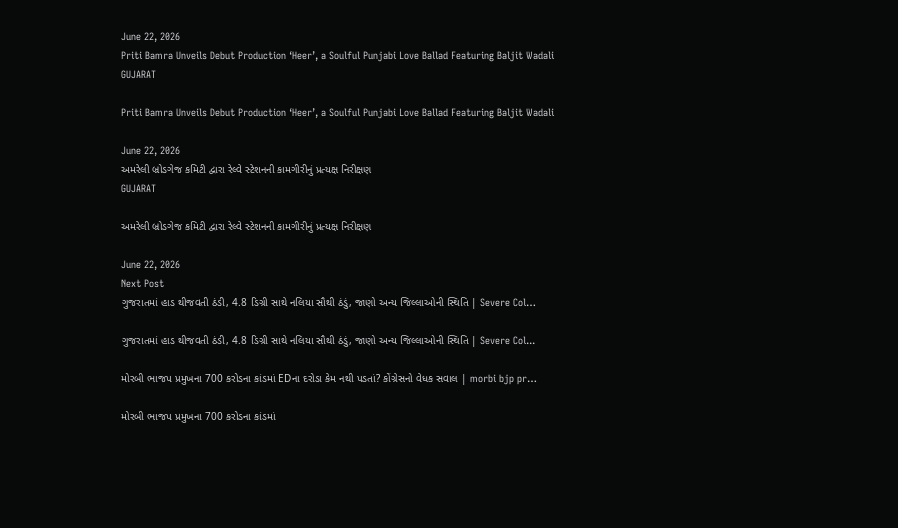June 22, 2026
Priti Bamra Unveils Debut Production ‘Heer’, a Soulful Punjabi Love Ballad Featuring Baljit Wadali
GUJARAT

Priti Bamra Unveils Debut Production ‘Heer’, a Soulful Punjabi Love Ballad Featuring Baljit Wadali

June 22, 2026
અમરેલી બ્રોડગેજ કમિટી દ્વારા રેલ્વે સ્ટેશનની કામગીરીનું પ્રત્યક્ષ નિરીક્ષણ
GUJARAT

અમરેલી બ્રોડગેજ કમિટી દ્વારા રેલ્વે સ્ટેશનની કામગીરીનું પ્રત્યક્ષ નિરીક્ષણ

June 22, 2026
Next Post
ગુજરાતમાં હાડ થીજવતી ઠંડી, 4.8 ડિગ્રી સાથે નલિયા સૌથી ઠંડું, જાણો અન્ય જિલ્લાઓની સ્થિતિ | Severe Col…

ગુજરાતમાં હાડ થીજવતી ઠંડી, 4.8 ડિગ્રી સાથે નલિયા સૌથી ઠંડું, જાણો અન્ય જિલ્લાઓની સ્થિતિ | Severe Col...

મોરબી ભાજપ પ્રમુખના 700 કરોડના કાંડમાં EDના દરોડા કેમ નથી પડતાં? કોંગ્રેસનો વેધક સવાલ | morbi bjp pr…

મોરબી ભાજપ પ્રમુખના 700 કરોડના કાંડમાં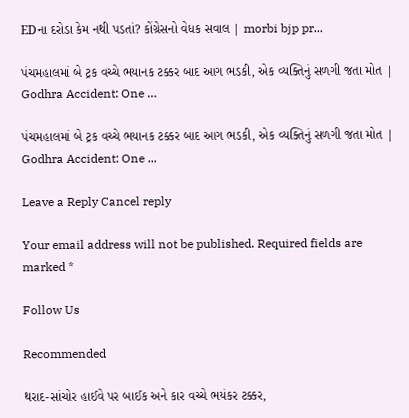EDના દરોડા કેમ નથી પડતાં? કોંગ્રેસનો વેધક સવાલ | morbi bjp pr...

પંચમહાલમાં બે ટ્રક વચ્ચે ભયાનક ટક્કર બાદ આગ ભડકી, એક વ્યક્તિનું સળગી જતા મોત | Godhra Accident: One …

પંચમહાલમાં બે ટ્રક વચ્ચે ભયાનક ટક્કર બાદ આગ ભડકી, એક વ્યક્તિનું સળગી જતા મોત | Godhra Accident: One ...

Leave a Reply Cancel reply

Your email address will not be published. Required fields are marked *

Follow Us

Recommended

થરાદ-સાંચોર હાઈવે પર બાઈક અને કાર વચ્ચે ભયંકર ટક્કર,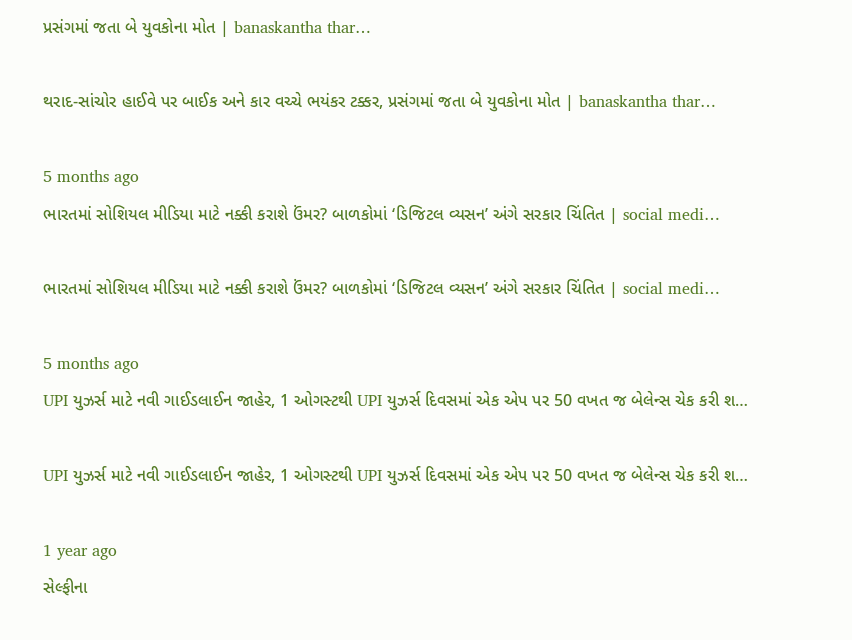પ્રસંગમાં જતા બે યુવકોના મોત | banaskantha thar…

થરાદ-સાંચોર હાઈવે પર બાઈક અને કાર વચ્ચે ભયંકર ટક્કર, પ્રસંગમાં જતા બે યુવકોના મોત | banaskantha thar…

5 months ago
ભારતમાં સોશિયલ મીડિયા માટે નક્કી કરાશે ઉંમર? બાળકોમાં ‘ડિજિટલ વ્યસન’ અંગે સરકાર ચિંતિત | social medi…

ભારતમાં સોશિયલ મીડિયા માટે નક્કી કરાશે ઉંમર? બાળકોમાં ‘ડિજિટલ વ્યસન’ અંગે સરકાર ચિંતિત | social medi…

5 months ago
UPI યુઝર્સ માટે નવી ગાઈડલાઈન જાહેર, 1 ઓગસ્ટથી UPI યુઝર્સ દિવસમાં એક એપ પર 50 વખત જ બેલેન્સ ચેક કરી શ…

UPI યુઝર્સ માટે નવી ગાઈડલાઈન જાહેર, 1 ઓગસ્ટથી UPI યુઝર્સ દિવસમાં એક એપ પર 50 વખત જ બેલેન્સ ચેક કરી શ…

1 year ago
સેલ્ફીના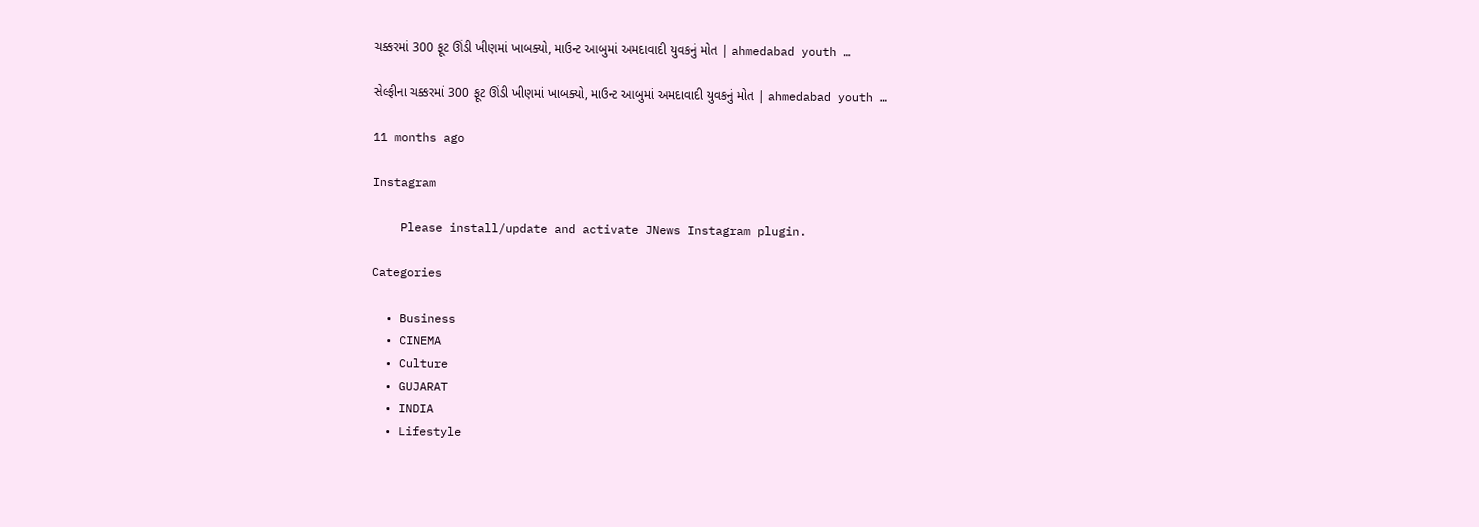ચક્કરમાં 300 ફૂટ ઊંડી ખીણમાં ખાબક્યો, માઉન્ટ આબુમાં અમદાવાદી યુવકનું મોત | ahmedabad youth …

સેલ્ફીના ચક્કરમાં 300 ફૂટ ઊંડી ખીણમાં ખાબક્યો, માઉન્ટ આબુમાં અમદાવાદી યુવકનું મોત | ahmedabad youth …

11 months ago

Instagram

    Please install/update and activate JNews Instagram plugin.

Categories

  • Business
  • CINEMA
  • Culture
  • GUJARAT
  • INDIA
  • Lifestyle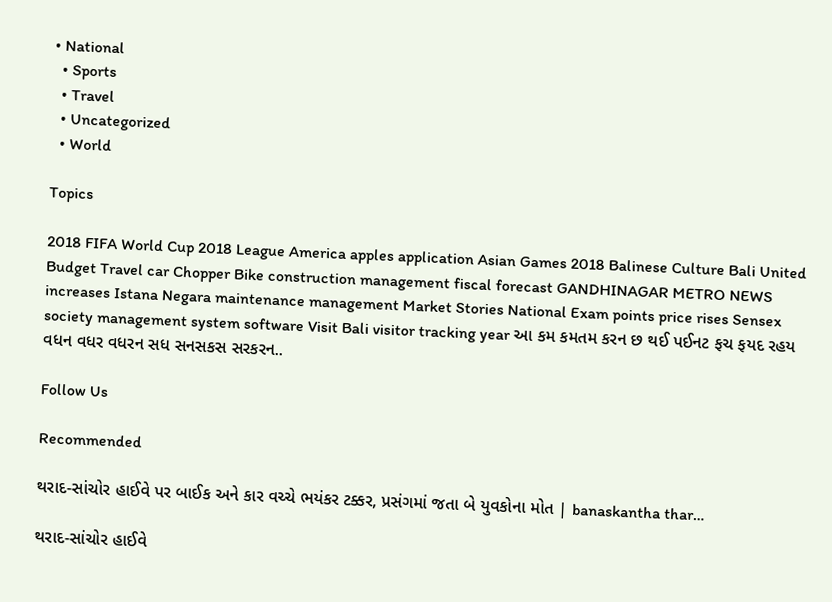• National
  • Sports
  • Travel
  • Uncategorized
  • World

Topics

2018 FIFA World Cup 2018 League America apples application Asian Games 2018 Balinese Culture Bali United Budget Travel car Chopper Bike construction management fiscal forecast GANDHINAGAR METRO NEWS increases Istana Negara maintenance management Market Stories National Exam points price rises Sensex society management system software Visit Bali visitor tracking year આ કમ કમતમ કરન છ થઈ પઈનટ ફચ ફયદ રહય વધન વધર વધરન સધ સનસકસ સરકરન..

Follow Us

Recommended

થરાદ-સાંચોર હાઈવે પર બાઈક અને કાર વચ્ચે ભયંકર ટક્કર, પ્રસંગમાં જતા બે યુવકોના મોત | banaskantha thar…

થરાદ-સાંચોર હાઈવે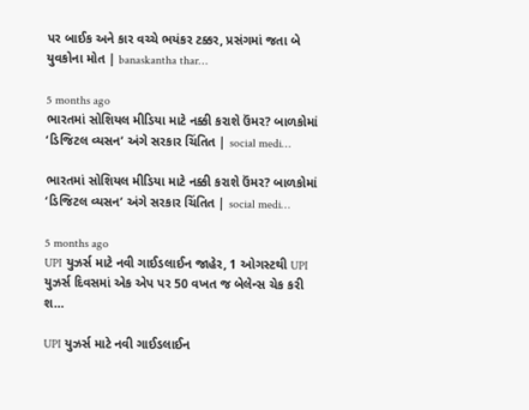પર બાઈક અને કાર વચ્ચે ભયંકર ટક્કર, પ્રસંગમાં જતા બે યુવકોના મોત | banaskantha thar…

5 months ago
ભારતમાં સોશિયલ મીડિયા માટે નક્કી કરાશે ઉંમર? બાળકોમાં ‘ડિજિટલ વ્યસન’ અંગે સરકાર ચિંતિત | social medi…

ભારતમાં સોશિયલ મીડિયા માટે નક્કી કરાશે ઉંમર? બાળકોમાં ‘ડિજિટલ વ્યસન’ અંગે સરકાર ચિંતિત | social medi…

5 months ago
UPI યુઝર્સ માટે નવી ગાઈડલાઈન જાહેર, 1 ઓગસ્ટથી UPI યુઝર્સ દિવસમાં એક એપ પર 50 વખત જ બેલેન્સ ચેક કરી શ…

UPI યુઝર્સ માટે નવી ગાઈડલાઈન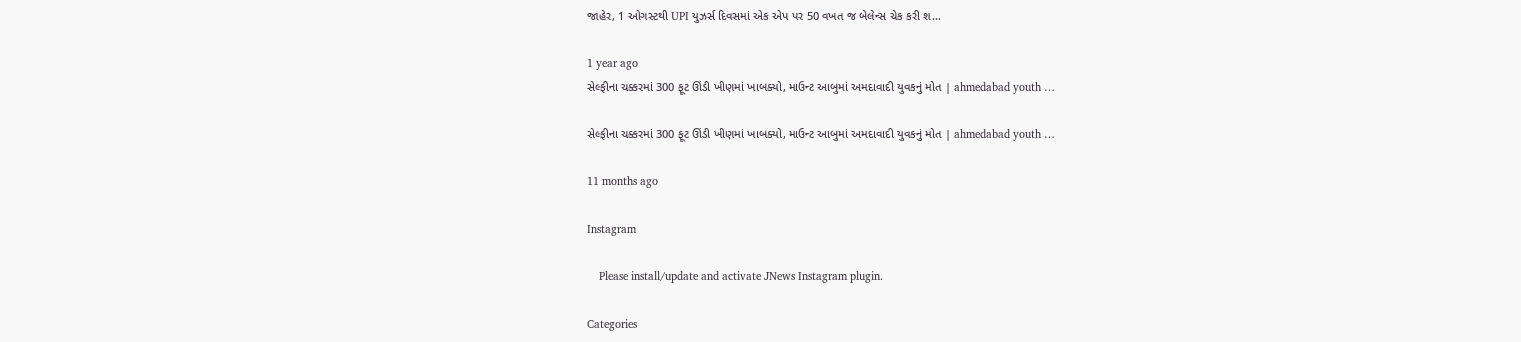જાહેર, 1 ઓગસ્ટથી UPI યુઝર્સ દિવસમાં એક એપ પર 50 વખત જ બેલેન્સ ચેક કરી શ…

1 year ago
સેલ્ફીના ચક્કરમાં 300 ફૂટ ઊંડી ખીણમાં ખાબક્યો, માઉન્ટ આબુમાં અમદાવાદી યુવકનું મોત | ahmedabad youth …

સેલ્ફીના ચક્કરમાં 300 ફૂટ ઊંડી ખીણમાં ખાબક્યો, માઉન્ટ આબુમાં અમદાવાદી યુવકનું મોત | ahmedabad youth …

11 months ago

Instagram

    Please install/update and activate JNews Instagram plugin.

Categories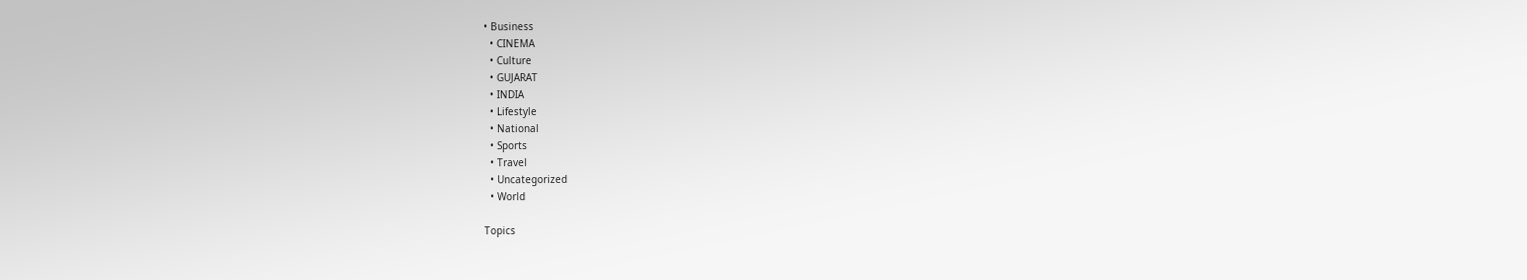• Business
  • CINEMA
  • Culture
  • GUJARAT
  • INDIA
  • Lifestyle
  • National
  • Sports
  • Travel
  • Uncategorized
  • World

Topics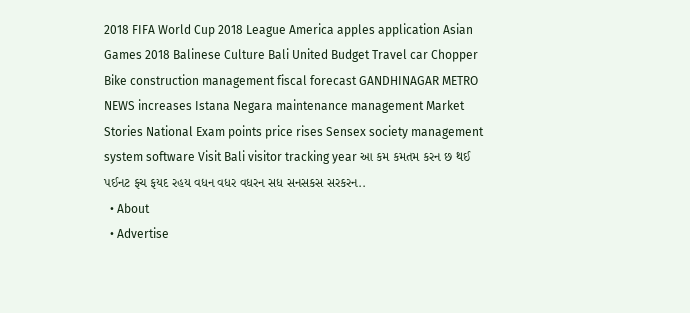2018 FIFA World Cup 2018 League America apples application Asian Games 2018 Balinese Culture Bali United Budget Travel car Chopper Bike construction management fiscal forecast GANDHINAGAR METRO NEWS increases Istana Negara maintenance management Market Stories National Exam points price rises Sensex society management system software Visit Bali visitor tracking year આ કમ કમતમ કરન છ થઈ પઈનટ ફચ ફયદ રહય વધન વધર વધરન સધ સનસકસ સરકરન..
  • About
  • Advertise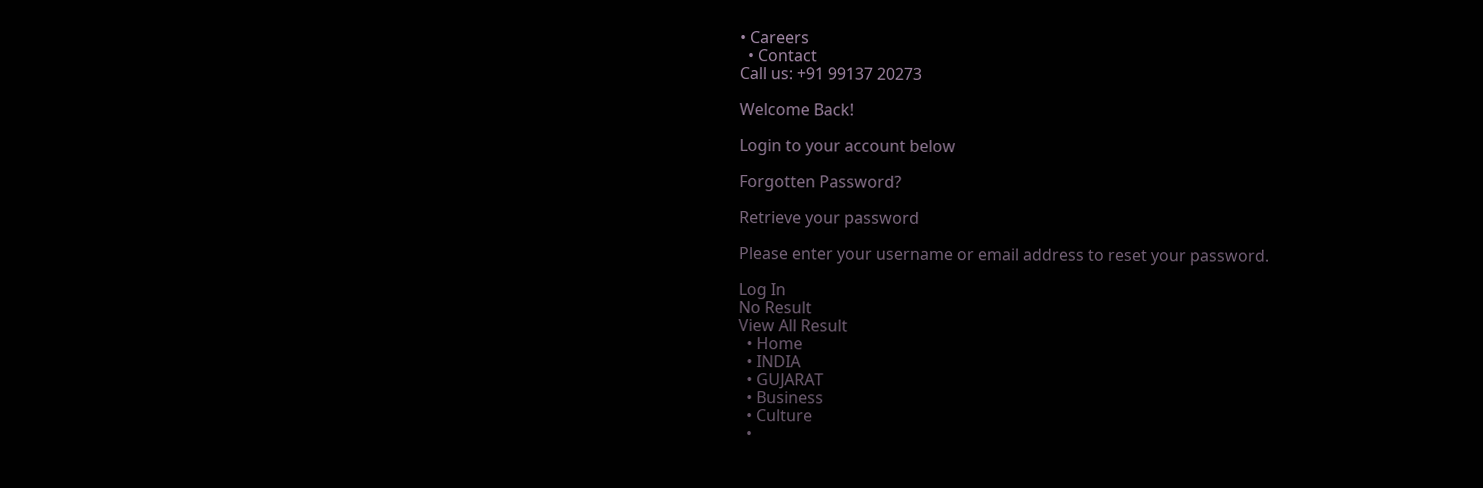• Careers
  • Contact
Call us: +91 99137 20273

Welcome Back!

Login to your account below

Forgotten Password?

Retrieve your password

Please enter your username or email address to reset your password.

Log In
No Result
View All Result
  • Home
  • INDIA
  • GUJARAT
  • Business
  • Culture
  •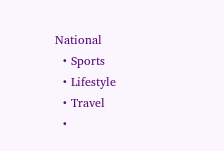National
  • Sports
  • Lifestyle
  • Travel
  •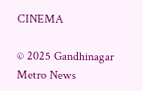CINEMA

© 2025 Gandhinagar Metro News